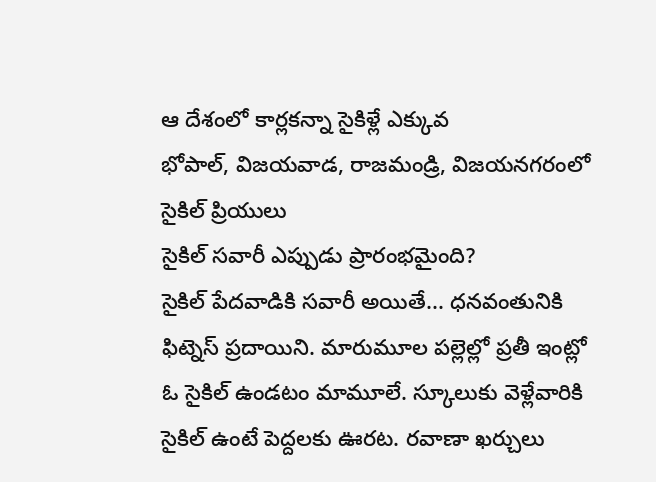ఆ దేశంలో కార్లకన్నా సైకిళ్లే ఎక్కువ
భోపాల్, విజయవాడ, రాజమండ్రి, విజయనగరంలో సైకిల్ ప్రియులు
సైకిల్ సవారీ ఎప్పుడు ప్రారంభమైంది?
సైకిల్ పేదవాడికి సవారీ అయితే... ధనవంతునికి ఫిట్నెస్ ప్రదాయిని. మారుమూల పల్లెల్లో ప్రతీ ఇంట్లో ఓ సైకిల్ ఉండటం మామూలే. స్కూలుకు వెళ్లేవారికి సైకిల్ ఉంటే పెద్దలకు ఊరట. రవాణా ఖర్చులు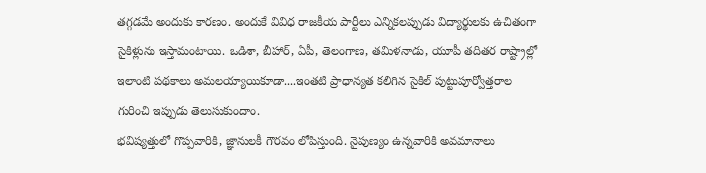తగ్గడమే అందుకు కారణం. అందుకే వివిధ రాజకీయ పార్టీలు ఎన్నికలప్పుడు విద్యార్థులకు ఉచితంగా సైకిళ్లును ఇస్తామంటాయి. ఒడిశా, బీహార్, ఏపీ, తెలంగాణ, తమిళనాడు, యూపీ తదితర రాష్ట్రాల్లో ఇలాంటి పథకాలు అమలయ్యాయికూడా....ఇంతటి ప్రాధాన్యత కలిగిన సైకిల్ పుట్టుపూర్వోత్తరాల గురించి ఇప్పుడు తెలుసుకుందాం.
భవిష్యత్తులో గొప్పవారికి, జ్ఞానులకీ గౌరవం లోపిస్తుంది. నైపుణ్యం ఉన్నవారికి అవమానాలు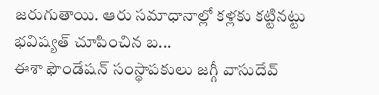జరుగుతాయి. ఆరు సమాధానాల్లో కళ్లకు కట్టినట్టు భవిష్యత్ చూపించిన బ...
ఈశా ఫౌండేషన్ సంస్థాపకులు జగ్గీ వాసుదేవ్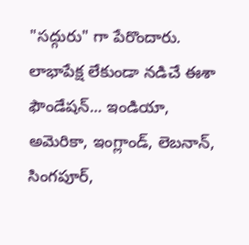"సద్గురు" గా పేరొందారు. లాభాపేక్ష లేకుండా నడిచే ఈశా ఫౌండేషన్... ఇండియా, అమెరికా, ఇంగ్లాండ్, లెబనాన్, సింగపూర్,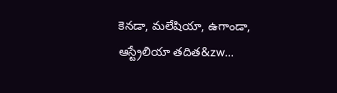కెనడా, మలేషియా, ఉగాండా, ఆస్ట్రేలియా తదిత&zw...